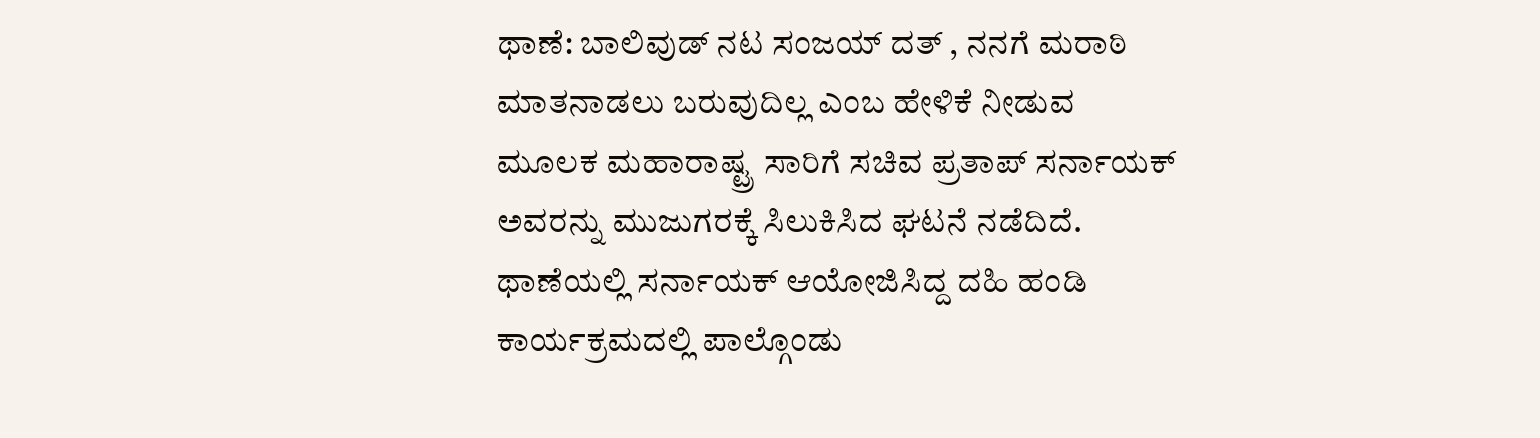ಥಾಣೆ: ಬಾಲಿವುಡ್ ನಟ ಸಂಜಯ್ ದತ್ , ನನಗೆ ಮರಾಠಿ ಮಾತನಾಡಲು ಬರುವುದಿಲ್ಲ ಎಂಬ ಹೇಳಿಕೆ ನೀಡುವ ಮೂಲಕ ಮಹಾರಾಷ್ಟ್ರ ಸಾರಿಗೆ ಸಚಿವ ಪ್ರತಾಪ್ ಸರ್ನಾಯಕ್ ಅವರನ್ನು ಮುಜುಗರಕ್ಕೆ ಸಿಲುಕಿಸಿದ ಘಟನೆ ನಡೆದಿದೆ.
ಥಾಣೆಯಲ್ಲಿ ಸರ್ನಾಯಕ್ ಆಯೋಜಿಸಿದ್ದ ದಹಿ ಹಂಡಿ ಕಾರ್ಯಕ್ರಮದಲ್ಲಿ ಪಾಲ್ಗೊಂಡು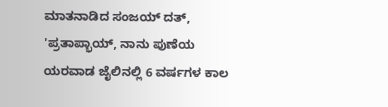ಮಾತನಾಡಿದ ಸಂಜಯ್ ದತ್, 'ಪ್ರತಾಪ್ಭಾಯ್, ನಾನು ಪುಣೆಯ ಯರವಾಡ ಜೈಲಿನಲ್ಲಿ 6 ವರ್ಷಗಳ ಕಾಲ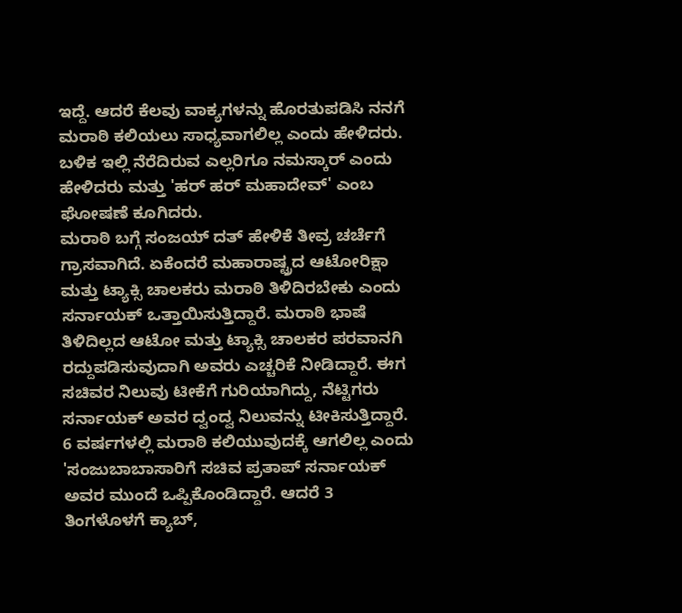ಇದ್ದೆ. ಆದರೆ ಕೆಲವು ವಾಕ್ಯಗಳನ್ನು ಹೊರತುಪಡಿಸಿ ನನಗೆ ಮರಾಠಿ ಕಲಿಯಲು ಸಾಧ್ಯವಾಗಲಿಲ್ಲ ಎಂದು ಹೇಳಿದರು. ಬಳಿಕ ಇಲ್ಲಿ ನೆರೆದಿರುವ ಎಲ್ಲರಿಗೂ ನಮಸ್ಕಾರ್ ಎಂದು ಹೇಳಿದರು ಮತ್ತು 'ಹರ್ ಹರ್ ಮಹಾದೇವ್' ಎಂಬ ಘೋಷಣೆ ಕೂಗಿದರು.
ಮರಾಠಿ ಬಗ್ಗೆ ಸಂಜಯ್ ದತ್ ಹೇಳಿಕೆ ತೀವ್ರ ಚರ್ಚೆಗೆ ಗ್ರಾಸವಾಗಿದೆ. ಏಕೆಂದರೆ ಮಹಾರಾಷ್ಟ್ರದ ಆಟೋರಿಕ್ಷಾ ಮತ್ತು ಟ್ಯಾಕ್ಸಿ ಚಾಲಕರು ಮರಾಠಿ ತಿಳಿದಿರಬೇಕು ಎಂದು ಸರ್ನಾಯಕ್ ಒತ್ತಾಯಿಸುತ್ತಿದ್ದಾರೆ. ಮರಾಠಿ ಭಾಷೆ ತಿಳಿದಿಲ್ಲದ ಆಟೋ ಮತ್ತು ಟ್ಯಾಕ್ಸಿ ಚಾಲಕರ ಪರವಾನಗಿ ರದ್ದುಪಡಿಸುವುದಾಗಿ ಅವರು ಎಚ್ಚರಿಕೆ ನೀಡಿದ್ದಾರೆ. ಈಗ ಸಚಿವರ ನಿಲುವು ಟೀಕೆಗೆ ಗುರಿಯಾಗಿದ್ದು, ನೆಟ್ಟಿಗರು ಸರ್ನಾಯಕ್ ಅವರ ದ್ವಂದ್ವ ನಿಲುವನ್ನು ಟೀಕಿಸುತ್ತಿದ್ದಾರೆ.
6 ವರ್ಷಗಳಲ್ಲಿ ಮರಾಠಿ ಕಲಿಯುವುದಕ್ಕೆ ಆಗಲಿಲ್ಲ ಎಂದು 'ಸಂಜುಬಾಬಾಸಾರಿಗೆ ಸಚಿವ ಪ್ರತಾಪ್ ಸರ್ನಾಯಕ್ ಅವರ ಮುಂದೆ ಒಪ್ಪಿಕೊಂಡಿದ್ದಾರೆ. ಆದರೆ 3 ತಿಂಗಳೊಳಗೆ ಕ್ಯಾಬ್,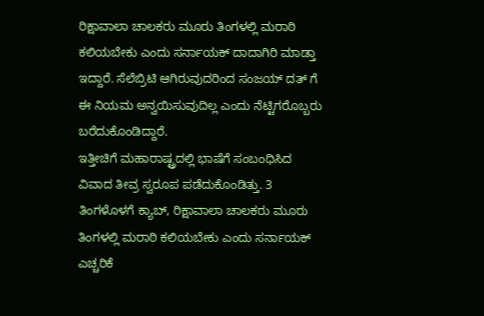ರಿಕ್ಷಾವಾಲಾ ಚಾಲಕರು ಮೂರು ತಿಂಗಳಲ್ಲಿ ಮರಾಠಿ ಕಲಿಯಬೇಕು ಎಂದು ಸರ್ನಾಯಕ್ ದಾದಾಗಿರಿ ಮಾಡ್ತಾ ಇದ್ದಾರೆ. ಸೆಲೆಬ್ರಿಟಿ ಆಗಿರುವುದರಿಂದ ಸಂಜಯ್ ದತ್ ಗೆ ಈ ನಿಯಮ ಅನ್ವಯಿಸುವುದಿಲ್ಲ ಎಂದು ನೆಟ್ಟಿಗರೊಬ್ಬರು ಬರೆದುಕೊಂಡಿದ್ದಾರೆ.
ಇತ್ತೀಚಿಗೆ ಮಹಾರಾಷ್ಟ್ರದಲ್ಲಿ ಭಾಷೆಗೆ ಸಂಬಂಧಿಸಿದ ವಿವಾದ ತೀವ್ರ ಸ್ವರೂಪ ಪಡೆದುಕೊಂಡಿತ್ತು. 3 ತಿಂಗಳೊಳಗೆ ಕ್ಯಾಬ್, ರಿಕ್ಷಾವಾಲಾ ಚಾಲಕರು ಮೂರು ತಿಂಗಳಲ್ಲಿ ಮರಾಠಿ ಕಲಿಯಬೇಕು ಎಂದು ಸರ್ನಾಯಕ್ ಎಚ್ಚರಿಕೆ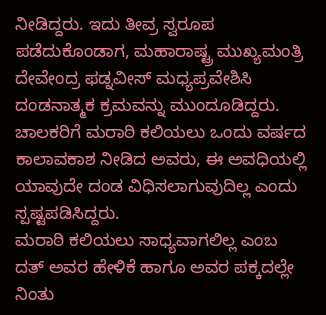ನೀಡಿದ್ದರು. ಇದು ತೀವ್ರ ಸ್ವರೂಪ ಪಡೆದುಕೊಂಡಾಗ, ಮಹಾರಾಷ್ಟ್ರ ಮುಖ್ಯಮಂತ್ರಿ ದೇವೇಂದ್ರ ಫಡ್ನವೀಸ್ ಮಧ್ಯಪ್ರವೇಶಿಸಿ ದಂಡನಾತ್ಮಕ ಕ್ರಮವನ್ನು ಮುಂದೂಡಿದ್ದರು. ಚಾಲಕರಿಗೆ ಮರಾಠಿ ಕಲಿಯಲು ಒಂದು ವರ್ಷದ ಕಾಲಾವಕಾಶ ನೀಡಿದ ಅವರು, ಈ ಅವಧಿಯಲ್ಲಿ ಯಾವುದೇ ದಂಡ ವಿಧಿಸಲಾಗುವುದಿಲ್ಲ ಎಂದು ಸ್ಪಷ್ಟಪಡಿಸಿದ್ದರು.
ಮರಾಠಿ ಕಲಿಯಲು ಸಾಧ್ಯವಾಗಲಿಲ್ಲ ಎಂಬ ದತ್ ಅವರ ಹೇಳಿಕೆ ಹಾಗೂ ಅವರ ಪಕ್ಕದಲ್ಲೇ ನಿಂತು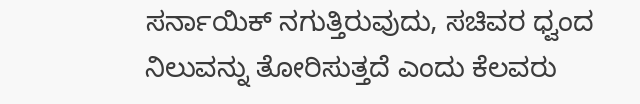ಸರ್ನಾಯಿಕ್ ನಗುತ್ತಿರುವುದು, ಸಚಿವರ ಧ್ವಂದ ನಿಲುವನ್ನು ತೋರಿಸುತ್ತದೆ ಎಂದು ಕೆಲವರು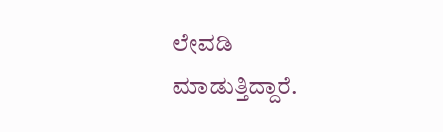ಲೇವಡಿ ಮಾಡುತ್ತಿದ್ದಾರೆ.